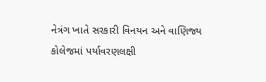નેત્રંગ ખાતે સરકારી વિનયન અને વાણિજ્ય કોલેજમાં પર્યાવરણલક્ષી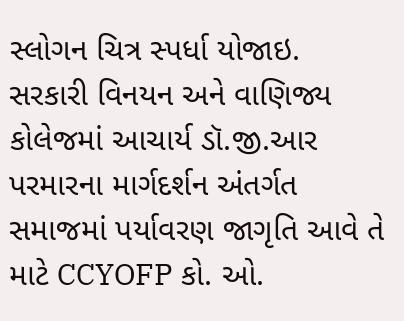સ્લોગન ચિત્ર સ્પર્ધા યોજાઇ.
સરકારી વિનયન અને વાણિજ્ય કોલેજમાં આચાર્ય ડૉ.જી.આર પરમારના માર્ગદર્શન અંતર્ગત સમાજમાં પર્યાવરણ જાગૃતિ આવે તે માટે CCYOFP કો. ઓ.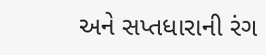અને સપ્તધારાની રંગ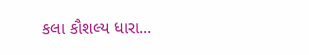કલા કૌશલ્ય ધારા...